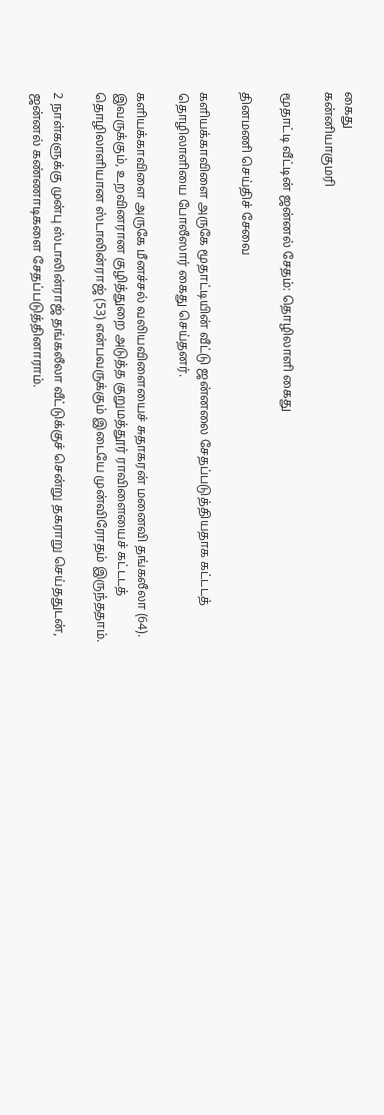கைது
கன்னியாகுமரி

மூதாட்டி வீட்டின் ஜன்னல் சேதம்: தொழிலாளி கைது

தினமணி செய்திச் சேவை

களியக்காவிளை அருகே மூதாட்டியின் வீட்டு ஜன்னலை சேதப்படுத்தியதாக கட்டடத் தொழிலாளியை போலீஸார் கைது செய்தனர்.

களியக்காவிளை அருகே மீனச்சல் வலியவிளையைச் சுதாகரன் மனைவி தங்கலீலா (64). இவருக்கும், உறவினரான குழித்துறை அடுத்த குறுமத்தூர் ராவிளையைச் கட்டடத் தொழிலாளியான ஸ்டாலின்ராஜ் (53) என்பவருக்கும் இடையே முன்விரோதம் இருந்ததாம்.

2 நாள்களுக்கு முன்பு ஸ்டாலின்ராஜ் தங்கலீலா வீட்டுக்குச் சென்று தகராறு செய்ததுடன், ஜன்னல் கண்ணாடிகளை சேதப்படுத்தினாராம்.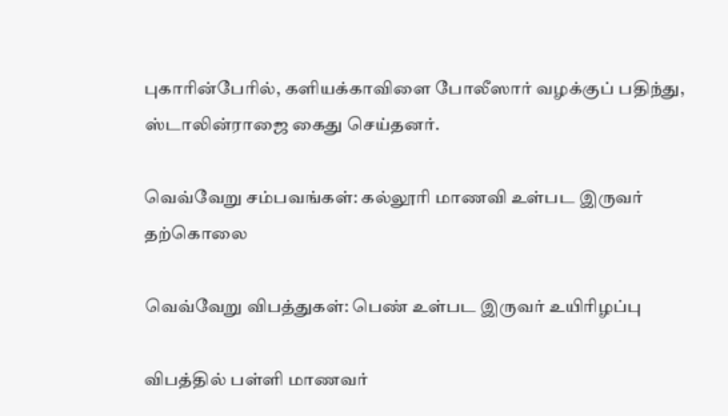புகாரின்பேரில், களியக்காவிளை போலீஸார் வழக்குப் பதிந்து, ஸ்டாலின்ராஜை கைது செய்தனர்.

வெவ்வேறு சம்பவங்கள்: கல்லூரி மாணவி உள்பட இருவர் தற்கொலை

வெவ்வேறு விபத்துகள்: பெண் உள்பட இருவர் உயிரிழப்பு

விபத்தில் பள்ளி மாணவர்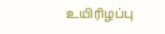உயிரிழப்பு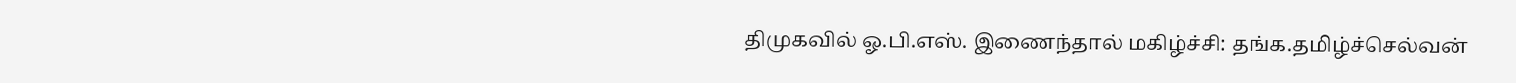திமுகவில் ஓ.பி.எஸ். இணைந்தால் மகிழ்ச்சி: தங்க.தமிழ்ச்செல்வன்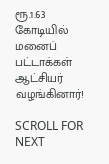ரூ.1.63 கோடியில் மனைப் பட்டாக்கள் ஆட்சியர் வழங்கினார்!

SCROLL FOR NEXT